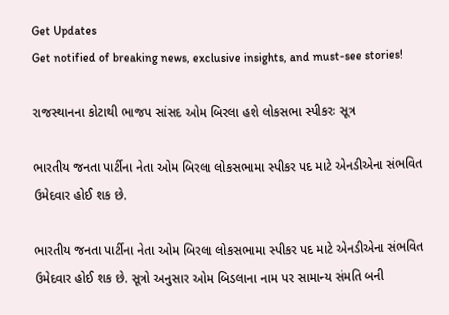Get Updates
Get notified of breaking news, exclusive insights, and must-see stories!

રાજસ્થાનના કોટાથી ભાજપ સાંસદ ઓમ બિરલા હશે લોકસભા સ્પીકરઃ સૂત્ર

ભારતીય જનતા પાર્ટીના નેતા ઓમ બિરલા લોકસભામા સ્પીકર પદ માટે એનડીએના સંભવિત ઉમેદવાર હોઈ શક છે.

ભારતીય જનતા પાર્ટીના નેતા ઓમ બિરલા લોકસભામા સ્પીકર પદ માટે એનડીએના સંભવિત ઉમેદવાર હોઈ શક છે. સૂત્રો અનુસાર ઓમ બિડલાના નામ પર સામાન્ય સંમતિ બની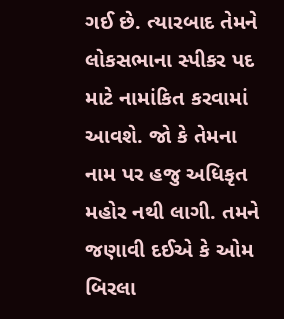ગઈ છે. ત્યારબાદ તેમને લોકસભાના સ્પીકર પદ માટે નામાંકિત કરવામાં આવશે. જો કે તેમના નામ પર હજુ અધિકૃત મહોર નથી લાગી. તમને જણાવી દઈએ કે ઓમ બિરલા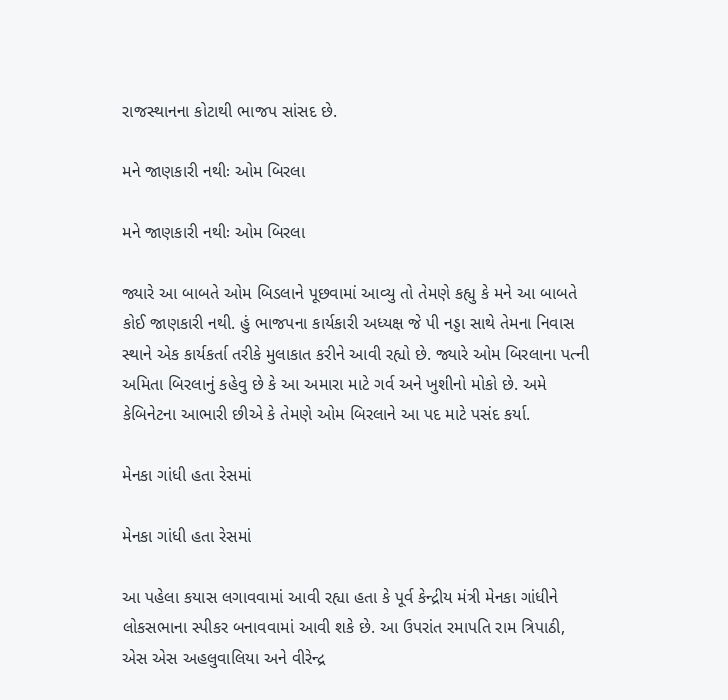રાજસ્થાનના કોટાથી ભાજપ સાંસદ છે.

મને જાણકારી નથીઃ ઓમ બિરલા

મને જાણકારી નથીઃ ઓમ બિરલા

જ્યારે આ બાબતે ઓમ બિડલાને પૂછવામાં આવ્યુ તો તેમણે કહ્યુ કે મને આ બાબતે કોઈ જાણકારી નથી. હું ભાજપના કાર્યકારી અધ્યક્ષ જે પી નડ્ડા સાથે તેમના નિવાસ સ્થાને એક કાર્યકર્તા તરીકે મુલાકાત કરીને આવી રહ્યો છે. જ્યારે ઓમ બિરલાના પત્ની અમિતા બિરલાનું કહેવુ છે કે આ અમારા માટે ગર્વ અને ખુશીનો મોકો છે. અમે કેબિનેટના આભારી છીએ કે તેમણે ઓમ બિરલાને આ પદ માટે પસંદ કર્યા.

મેનકા ગાંધી હતા રેસમાં

મેનકા ગાંધી હતા રેસમાં

આ પહેલા કયાસ લગાવવામાં આવી રહ્યા હતા કે પૂર્વ કેન્દ્રીય મંત્રી મેનકા ગાંધીને લોકસભાના સ્પીકર બનાવવામાં આવી શકે છે. આ ઉપરાંત રમાપતિ રામ ત્રિપાઠી, એસ એસ અહલુવાલિયા અને વીરેન્દ્ર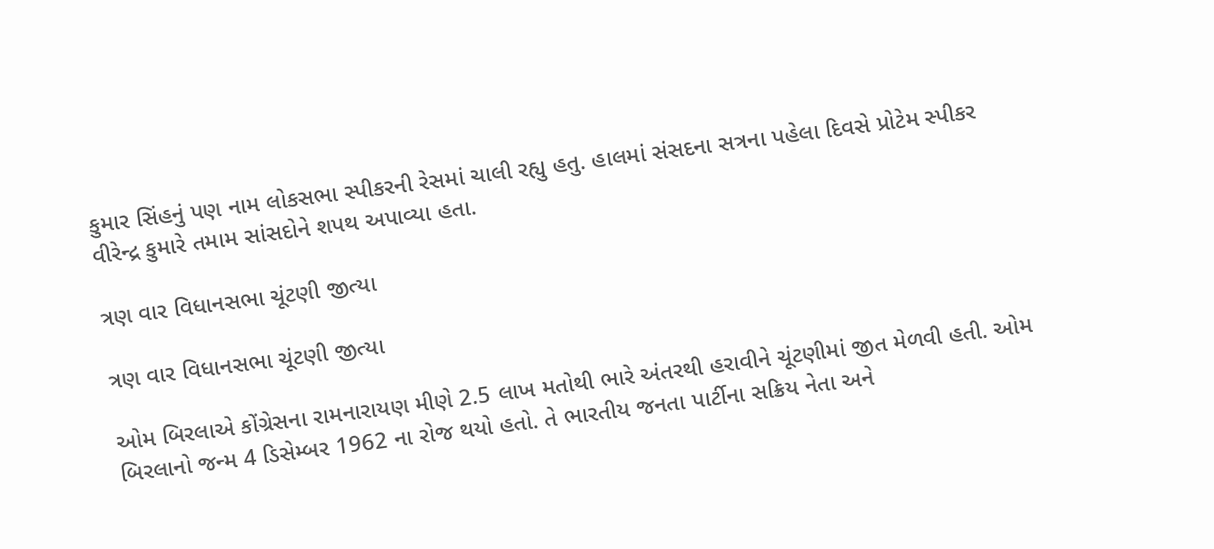કુમાર સિંહનું પણ નામ લોકસભા સ્પીકરની રેસમાં ચાલી રહ્યુ હતુ. હાલમાં સંસદના સત્રના પહેલા દિવસે પ્રોટેમ સ્પીકર વીરેન્દ્ર કુમારે તમામ સાંસદોને શપથ અપાવ્યા હતા.

ત્રણ વાર વિધાનસભા ચૂંટણી જીત્યા

ત્રણ વાર વિધાનસભા ચૂંટણી જીત્યા

ઓમ બિરલાએ કોંગ્રેસના રામનારાયણ મીણે 2.5 લાખ મતોથી ભારે અંતરથી હરાવીને ચૂંટણીમાં જીત મેળવી હતી. ઓમ બિરલાનો જન્મ 4 ડિસેમ્બર 1962 ના રોજ થયો હતો. તે ભારતીય જનતા પાર્ટીના સક્રિય નેતા અને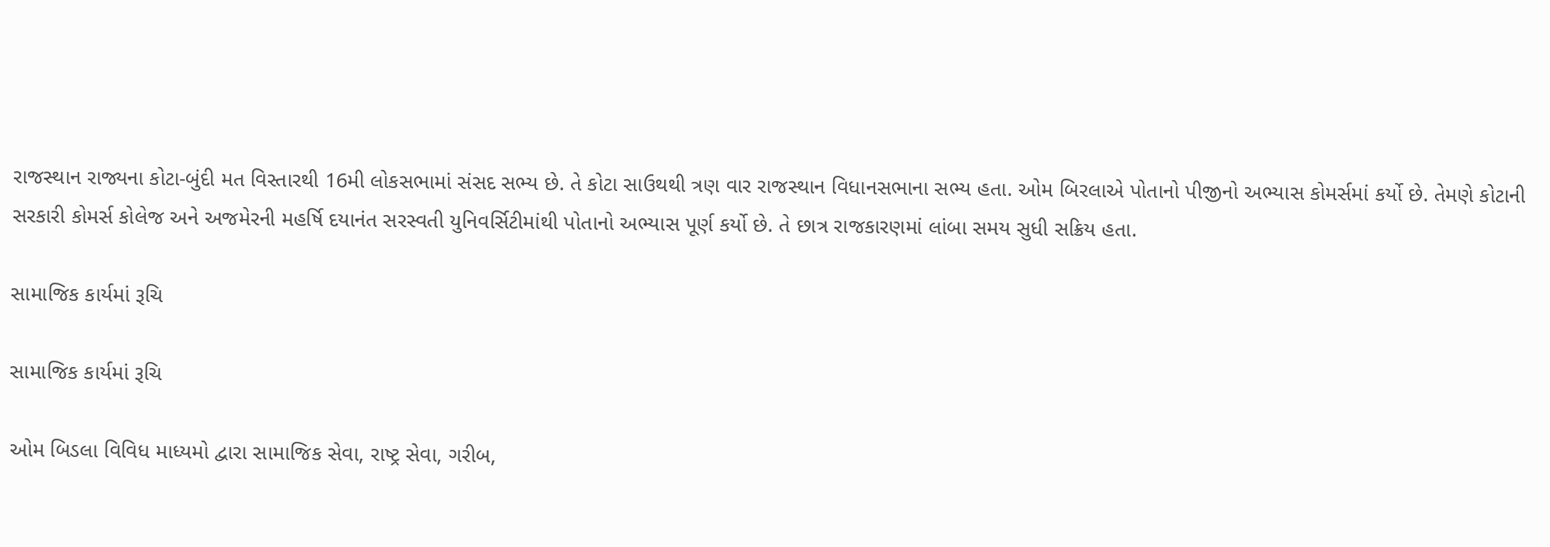રાજસ્થાન રાજ્યના કોટા-બુંદી મત વિસ્તારથી 16મી લોકસભામાં સંસદ સભ્ય છે. તે કોટા સાઉથથી ત્રણ વાર રાજસ્થાન વિધાનસભાના સભ્ય હતા. ઓમ બિરલાએ પોતાનો પીજીનો અભ્યાસ કોમર્સમાં કર્યો છે. તેમણે કોટાની સરકારી કોમર્સ કોલેજ અને અજમેરની મહર્ષિ દયાનંત સરસ્વતી યુનિવર્સિટીમાંથી પોતાનો અભ્યાસ પૂર્ણ કર્યો છે. તે છાત્ર રાજકારણમાં લાંબા સમય સુધી સક્રિય હતા.

સામાજિક કાર્યમાં રૂચિ

સામાજિક કાર્યમાં રૂચિ

ઓમ બિડલા વિવિધ માધ્યમો દ્વારા સામાજિક સેવા, રાષ્ટ્ર સેવા, ગરીબ,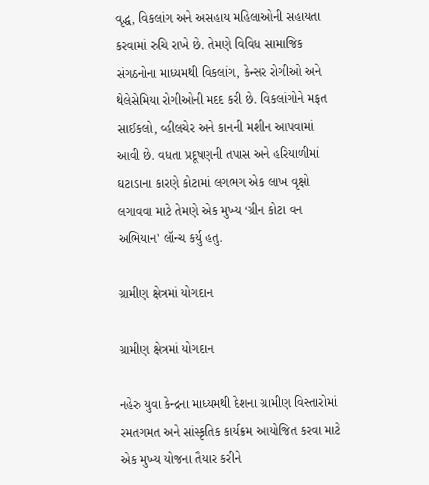વૃદ્ધ, વિકલાંગ અને અસહાય મહિલાઓની સહાયતા કરવામાં રુચિ રાખે છે. તેમણે વિવિધ સામાજિક સંગઠનોના માધ્યમથી વિકલાંગ, કેન્સર રોગીઓ અને થેલેસેમિયા રોગીઓની મદદ કરી છે. વિકલાંગોને મફત સાઈકલો, વ્હીલચેર અને કાનની મશીન આપવામાં આવી છે. વધતા પ્રદૂષણની તપાસ અને હરિયાળીમાં ઘટાડાના કારણે કોટામાં લગભગ એક લાખ વૃક્ષો લગાવવા માટે તેમણે એક મુખ્ય ‘ગ્રીન કોટા વન અભિયાન' લૉન્ચ કર્યુ હતુ.

ગ્રામીણ ક્ષેત્રમાં યોગદાન

ગ્રામીણ ક્ષેત્રમાં યોગદાન

નહેરુ યુવા કેન્દ્રના માધ્યમથી દેશના ગ્રામીણ વિસ્તારોમાં રમતગમત અને સાંસ્કૃતિક કાર્યક્રમ આયોજિત કરવા માટે એક મુખ્ય યોજના તૈયાર કરીને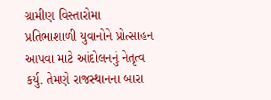ગ્રામીણ વિસ્તારોમા પ્રતિભાશાળી યુવાનોને પ્રોત્સાહન આપવા માટે આંદોલનનું નેતૃત્વ કર્યુ. તેમણે રાજસ્થાનના બારા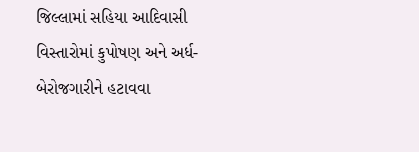જિલ્લામાં સહિયા આદિવાસી વિસ્તારોમાં કુપોષણ અને અર્ધ-બેરોજગારીને હટાવવા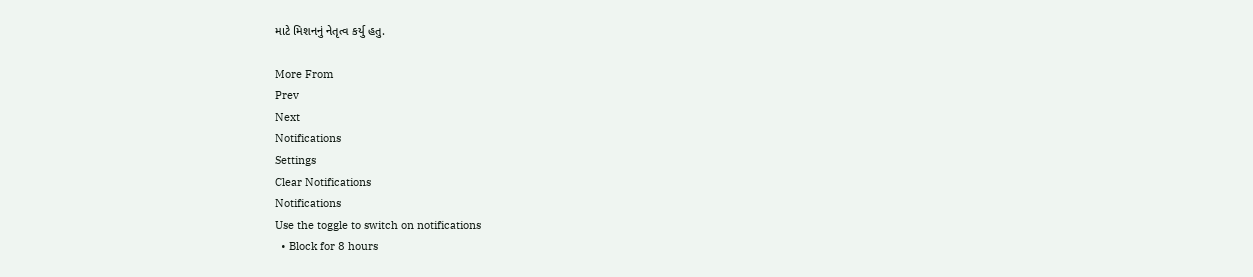માટે મિશનનું નેતૃત્વ કર્યુ હતુ.

More From
Prev
Next
Notifications
Settings
Clear Notifications
Notifications
Use the toggle to switch on notifications
  • Block for 8 hours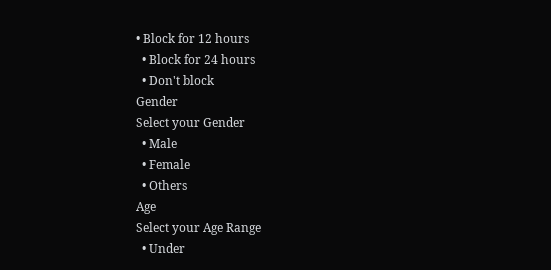• Block for 12 hours
  • Block for 24 hours
  • Don't block
Gender
Select your Gender
  • Male
  • Female
  • Others
Age
Select your Age Range
  • Under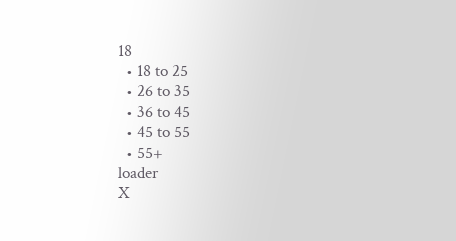18
  • 18 to 25
  • 26 to 35
  • 36 to 45
  • 45 to 55
  • 55+
loader
X